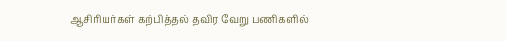ஆசிரியர்கள் கற்பித்தல் தவிர வேறு பணிகளில்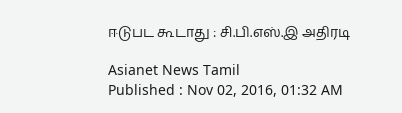ஈடுபட கூடாது : சி.பி.எஸ்.இ அதிரடி

Asianet News Tamil
Published : Nov 02, 2016, 01:32 AM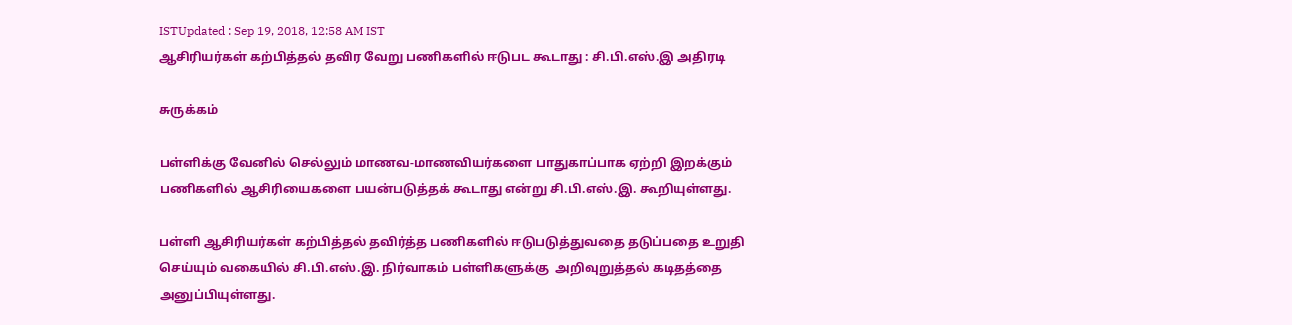ISTUpdated : Sep 19, 2018, 12:58 AM IST
ஆசிரியர்கள் கற்பித்தல் தவிர வேறு பணிகளில் ஈடுபட கூடாது : சி.பி.எஸ்.இ அதிரடி

சுருக்கம்

பள்ளிக்கு வேனில் செல்லும் மாணவ-மாணவியர்களை பாதுகாப்பாக ஏற்றி இறக்கும் பணிகளில் ஆசிரியைகளை பயன்படுத்தக் கூடாது என்று சி.பி.எஸ்.இ. கூறியுள்ளது.

பள்ளி ஆசிரியர்கள் கற்பித்தல் தவிர்த்த பணிகளில் ஈடுபடுத்துவதை தடுப்பதை உறுதி செய்யும் வகையில் சி.பி.எஸ்.இ. நிர்வாகம் பள்ளிகளுக்கு  அறிவுறுத்தல் கடிதத்தை அனுப்பியுள்ளது.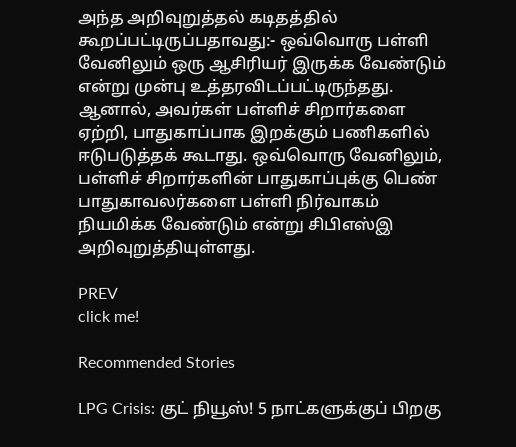அந்த அறிவுறுத்தல் கடிதத்தில் கூறப்பட்டிருப்பதாவது:- ஒவ்வொரு பள்ளி வேனிலும் ஒரு ஆசிரியர் இருக்க வேண்டும் என்று முன்பு உத்தரவிடப்பட்டிருந்தது. ஆனால், அவர்கள் பள்ளிச் சிறார்களை ஏற்றி, பாதுகாப்பாக இறக்கும் பணிகளில் ஈடுபடுத்தக் கூடாது. ஒவ்வொரு வேனிலும், பள்ளிச் சிறார்களின் பாதுகாப்புக்கு பெண் பாதுகாவலர்களை பள்ளி நிர்வாகம் நியமிக்க வேண்டும் என்று சிபிஎஸ்இ அறிவுறுத்தியுள்ளது.

PREV
click me!

Recommended Stories

LPG Crisis: குட் நியூஸ்! 5 நாட்களுக்குப் பிறகு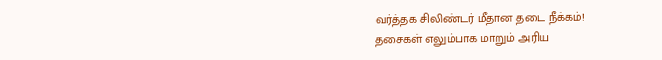வர்த்தக சிலிண்டர் மீதான தடை நீக்கம்!
தசைகள் எலும்பாக மாறும் அரிய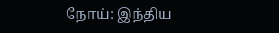நோய்: இந்திய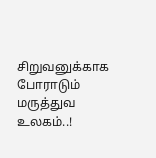சிறுவனுக்காக போராடும் மருத்துவ உலகம்..!